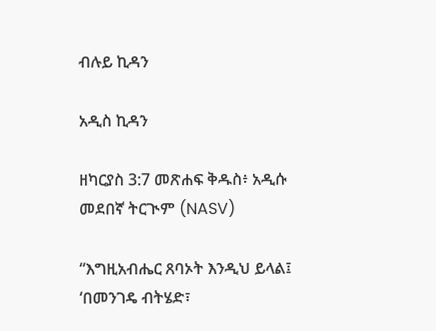ብሉይ ኪዳን

አዲስ ኪዳን

ዘካርያስ 3:7 መጽሐፍ ቅዱስ፥ አዲሱ መደበኛ ትርጒም (NASV)

“እግዚአብሔር ጸባኦት እንዲህ ይላል፤ ‘በመንገዴ ብትሄድ፣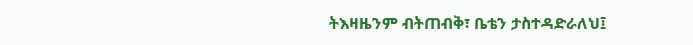ትእዛዜንም ብትጠብቅ፣ ቤቴን ታስተዳድራለህ፤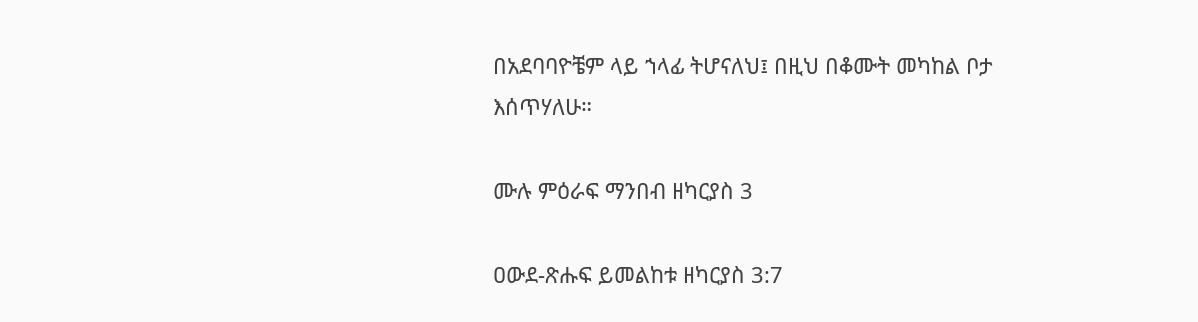በአደባባዮቼም ላይ ኀላፊ ትሆናለህ፤ በዚህ በቆሙት መካከል ቦታ እሰጥሃለሁ።

ሙሉ ምዕራፍ ማንበብ ዘካርያስ 3

ዐውደ-ጽሑፍ ይመልከቱ ዘካርያስ 3:7